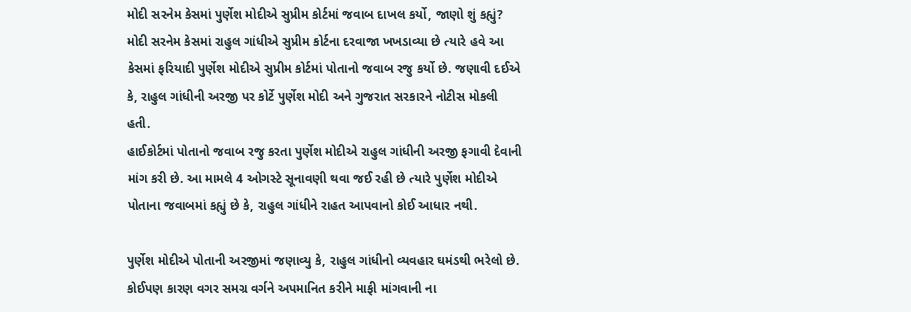મોદી સરનેમ કેસમાં પુર્ણેશ મોદીએ સુપ્રીમ કોર્ટમાં જવાબ દાખલ કર્યો, જાણો શું કહ્યું?
મોદી સરનેમ કેસમાં રાહુલ ગાંધીએ સુપ્રીમ કોર્ટના દરવાજા ખખડાવ્યા છે ત્યારે હવે આ કેસમાં ફરિયાદી પુર્ણેશ મોદીએ સુપ્રીમ કોર્ટમાં પોતાનો જવાબ રજુ કર્યો છે. જણાવી દઈએ કે, રાહુલ ગાંધીની અરજી પર કોર્ટે પુર્ણેશ મોદી અને ગુજરાત સરકારને નોટીસ મોકલી હતી.
હાઈકોર્ટમાં પોતાનો જવાબ રજુ કરતા પુર્ણેશ મોદીએ રાહુલ ગાંધીની અરજી ફગાવી દેવાની માંગ કરી છે. આ મામલે 4 ઓગસ્ટે સૂનાવણી થવા જઈ રહી છે ત્યારે પુર્ણેશ મોદીએ પોતાના જવાબમાં કહ્યું છે કે, રાહુલ ગાંધીને રાહત આપવાનો કોઈ આધાર નથી.

પુર્ણેશ મોદીએ પોતાની અરજીમાં જણાવ્યુ કે, રાહુલ ગાંધીનો વ્યવહાર ઘમંડથી ભરેલો છે. કોઈપણ કારણ વગર સમગ્ર વર્ગને અપમાનિત કરીને માફી માંગવાની ના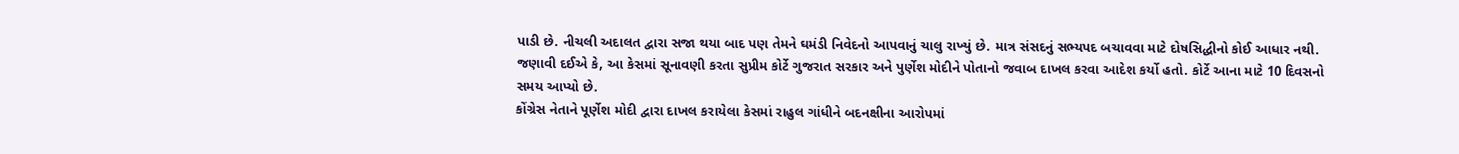પાડી છે. નીચલી અદાલત દ્વારા સજા થયા બાદ પણ તેમને ઘમંડી નિવેદનો આપવાનું ચાલુ રાખ્યું છે. માત્ર સંસદનું સભ્યપદ બચાવવા માટે દોષસિદ્ધીનો કોઈ આધાર નથી.
જણાવી દઈએ કે, આ કેસમાં સૂનાવણી કરતા સુપ્રીમ કોર્ટે ગુજરાત સરકાર અને પુર્ણેશ મોદીને પોતાનો જવાબ દાખલ કરવા આદેશ કર્યો હતો. કોર્ટે આના માટે 10 દિવસનો સમય આપ્યો છે.
કોંગ્રેસ નેતાને પૂર્ણેશ મોદી દ્વારા દાખલ કરાયેલા કેસમાં રાહુલ ગાંધીને બદનક્ષીના આરોપમાં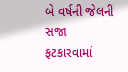બે વર્ષની જેલની સજા ફટકારવામાં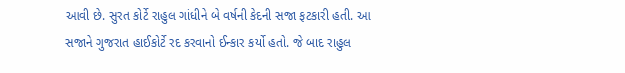આવી છે. સુરત કોર્ટે રાહુલ ગાંધીને બે વર્ષની કેદની સજા ફટકારી હતી. આ સજાને ગુજરાત હાઈકોર્ટે રદ કરવાનો ઈન્કાર કર્યો હતો. જે બાદ રાહુલ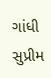ગાંધી સુપ્રીમ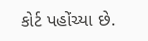કોર્ટ પહોંચ્યા છે.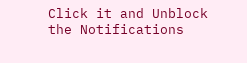Click it and Unblock the Notifications